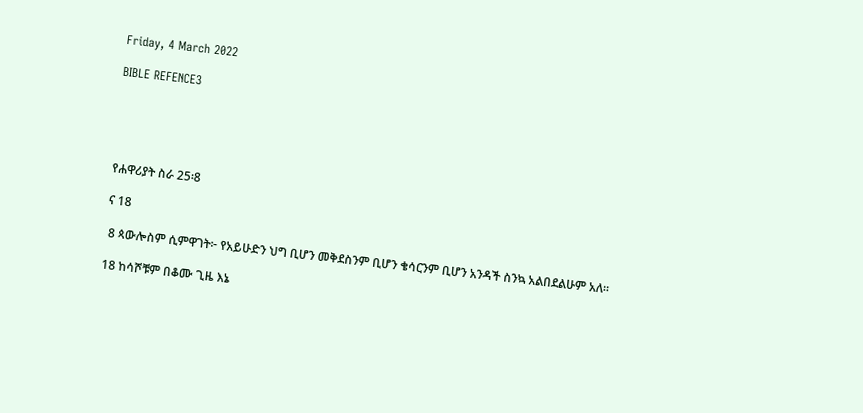Friday, 4 March 2022

BIBLE REFENCE3





የሐዋሪያት ስራ 25፡8

ና 18

 8 ጳውሎስም ሲምዋገት፦ የአይሁድን ህግ ቢሆን መቅደስንም ቢሆን ቄሳርንም ቢሆን አንዳች ስንኳ አልበደልሁም አለ።

18 ከሳሾቹም በቆሙ ጊዜ እኔ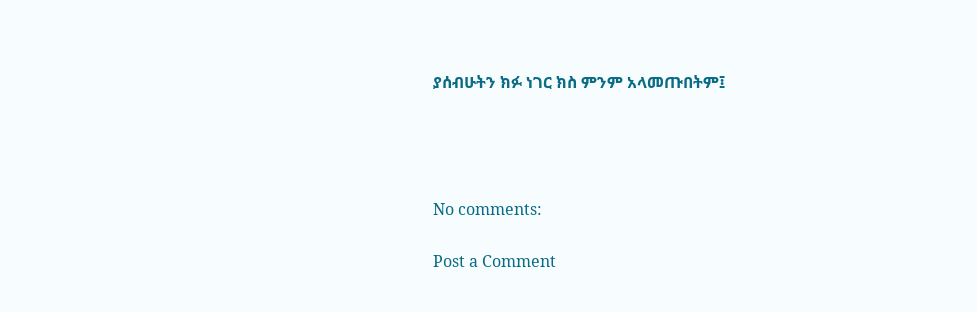ያሰብሁትን ክፉ ነገር ክስ ምንም አላመጡበትም፤




No comments:

Post a Comment